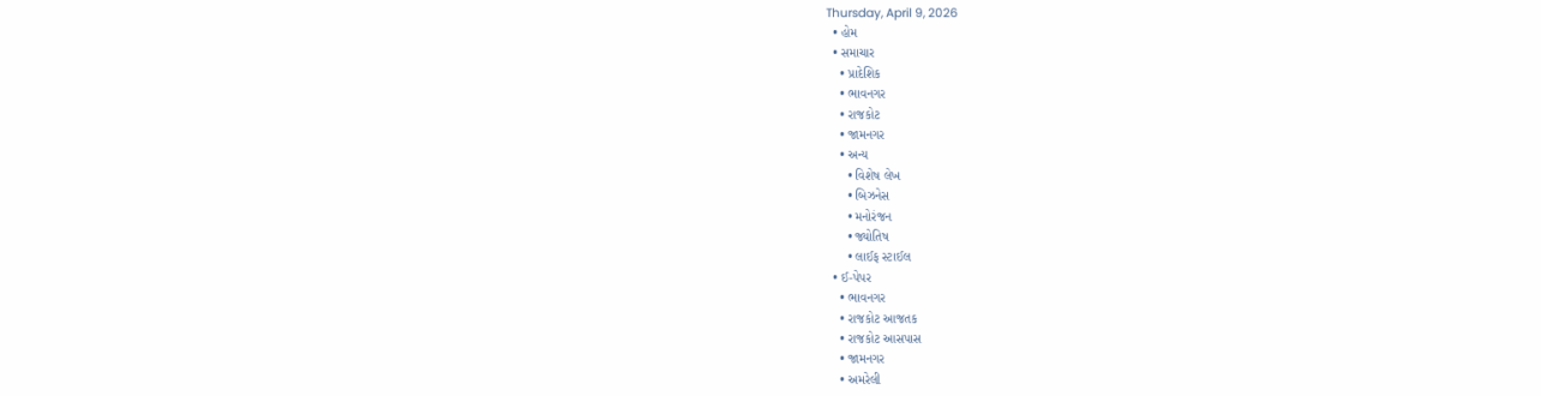Thursday, April 9, 2026
  • હોમ
  • સમાચાર
    • પ્રાદેશિક
    • ભાવનગર
    • રાજકોટ
    • જામનગર
    • અન્ય
      • વિશેષ લેખ
      • બિઝનેસ
      • મનોરંજન
      • જ્યોતિષ
      • લાઈફ સ્ટાઈલ
  • ઈ-પેપર
    • ભાવનગર
    • રાજકોટ આજતક
    • રાજકોટ આસપાસ
    • જામનગર
    • અમરેલી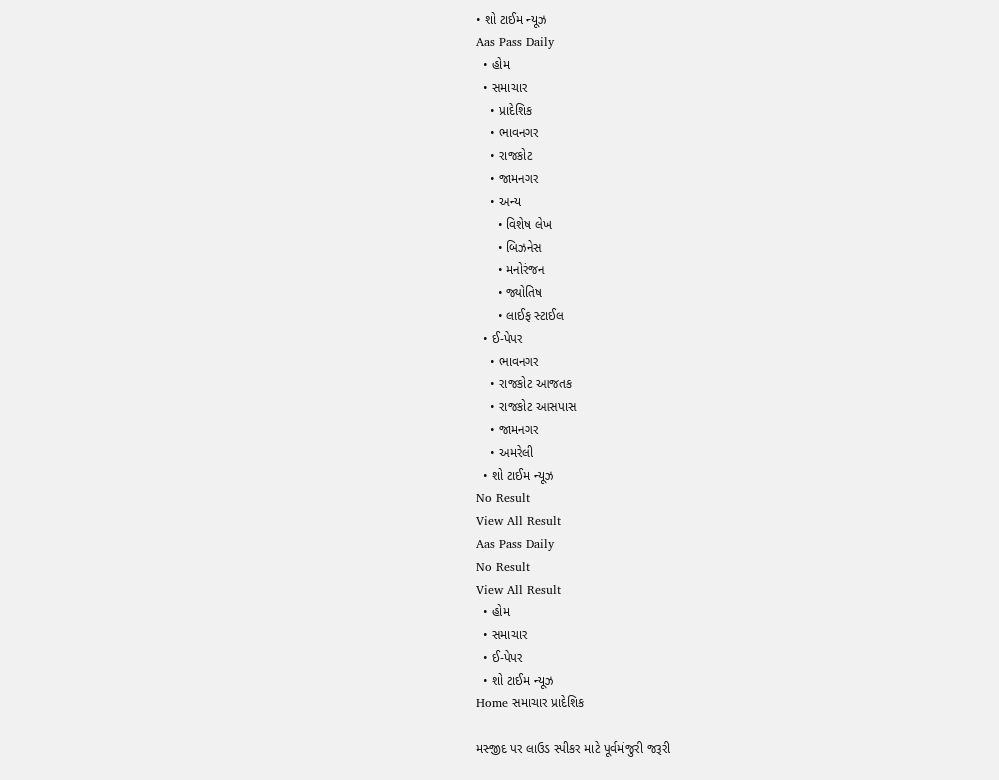• શો ટાઈમ ન્યૂઝ
Aas Pass Daily
  • હોમ
  • સમાચાર
    • પ્રાદેશિક
    • ભાવનગર
    • રાજકોટ
    • જામનગર
    • અન્ય
      • વિશેષ લેખ
      • બિઝનેસ
      • મનોરંજન
      • જ્યોતિષ
      • લાઈફ સ્ટાઈલ
  • ઈ-પેપર
    • ભાવનગર
    • રાજકોટ આજતક
    • રાજકોટ આસપાસ
    • જામનગર
    • અમરેલી
  • શો ટાઈમ ન્યૂઝ
No Result
View All Result
Aas Pass Daily
No Result
View All Result
  • હોમ
  • સમાચાર
  • ઈ-પેપર
  • શો ટાઈમ ન્યૂઝ
Home સમાચાર પ્રાદેશિક

મસ્જીદ પર લાઉડ સ્પીકર માટે પૂર્વમંજુરી જરૂરી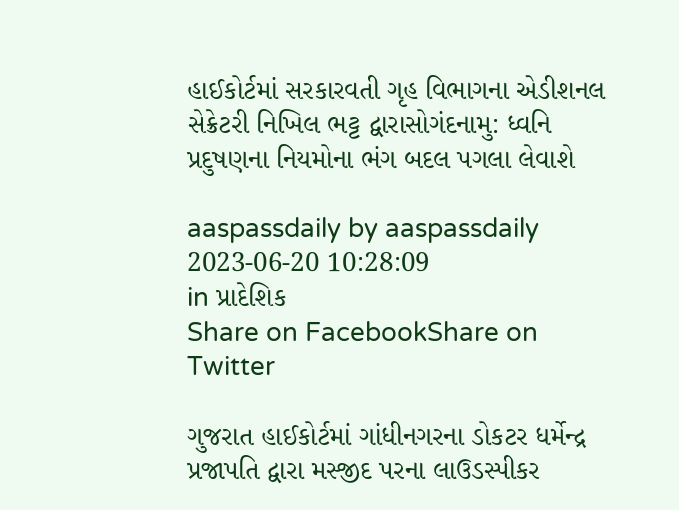હાઈકોર્ટમાં સરકારવતી ગૃહ વિભાગના એડીશનલ સેક્રેટરી નિખિલ ભટ્ટ દ્વારાસોગંદનામુ: ધ્વનિ પ્રદુષણના નિયમોના ભંગ બદલ પગલા લેવાશે

aaspassdaily by aaspassdaily
2023-06-20 10:28:09
in પ્રાદેશિક
Share on FacebookShare on Twitter

ગુજરાત હાઈકોર્ટમાં ગાંધીનગરના ડોકટર ધર્મેન્દ્ર પ્રજાપતિ દ્વારા મસ્જીદ પરના લાઉડસ્પીકર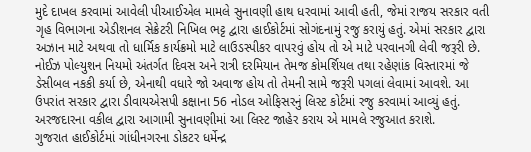મુદે દાખલ કરવામાં આવેલી પીઆઈએલ મામલે સુનાવણી હાથ ધરવામાં આવી હતી, જેમાં રાજય સરકાર વતી ગૃહ વિભાગના એડીશનલ સેક્રેટરી નિખિલ ભટ્ટ દ્વારા હાઈકોર્ટમાં સોગંદનામું રજુ કરાયું હતું. એમાં સરકાર દ્વારા અઝાન માટે અથવા તો ધાર્મિક કાર્યક્રમો માટે લાઉડસ્પીકર વાપરવું હોય તો એ માટે પરવાનગી લેવી જરૂરી છે.
નોઈઝ પોલ્યુશન નિયમો અંતર્ગત દિવસ અને રાત્રી દરમિયાન તેમજ કોમર્શિયલ તથા રહેણાંક વિસ્તારમાં જે ડેસીબલ નકકી કર્યા છે, એનાથી વધારે જો અવાજ હોય તો તેમની સામે જરૂરી પગલાં લેવામાં આવશે. આ ઉપરાંત સરકાર દ્વારા ડીવાયએસપી કક્ષાના 56 નોડલ ઓફિસરનું લિસ્ટ કોર્ટમાં રજુ કરવામાં આવ્યું હતું. અરજદારના વકીલ દ્વારા આગામી સુનાવણીમાં આ લિસ્ટ જાહેર કરાય એ મામલે રજુઆત કરાશે.
ગુજરાત હાઈકોર્ટમાં ગાંધીનગરના ડોકટર ધર્મેન્દ્ર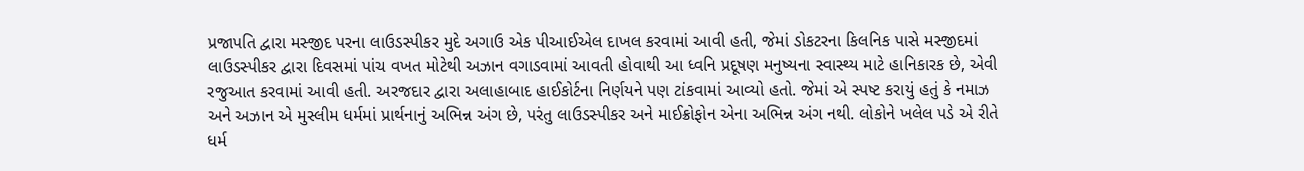પ્રજાપતિ દ્વારા મસ્જીદ પરના લાઉડસ્પીકર મુદે અગાઉ એક પીઆઈએલ દાખલ કરવામાં આવી હતી, જેમાં ડોકટરના કિલનિક પાસે મસ્જીદમાં લાઉડસ્પીકર દ્વારા દિવસમાં પાંચ વખત મોટેથી અઝાન વગાડવામાં આવતી હોવાથી આ ધ્વનિ પ્રદૂષણ મનુષ્યના સ્વાસ્થ્ય માટે હાનિકારક છે, એવી રજુઆત કરવામાં આવી હતી. અરજદાર દ્વારા અલાહાબાદ હાઈકોર્ટના નિર્ણયને પણ ટાંકવામાં આવ્યો હતો. જેમાં એ સ્પષ્ટ કરાયું હતું કે નમાઝ અને અઝાન એ મુસ્લીમ ધર્મમાં પ્રાર્થનાનું અભિન્ન અંગ છે, પરંતુ લાઉડસ્પીકર અને માઈક્રોફોન એના અભિન્ન અંગ નથી. લોકોને ખલેલ પડે એ રીતે ધર્મ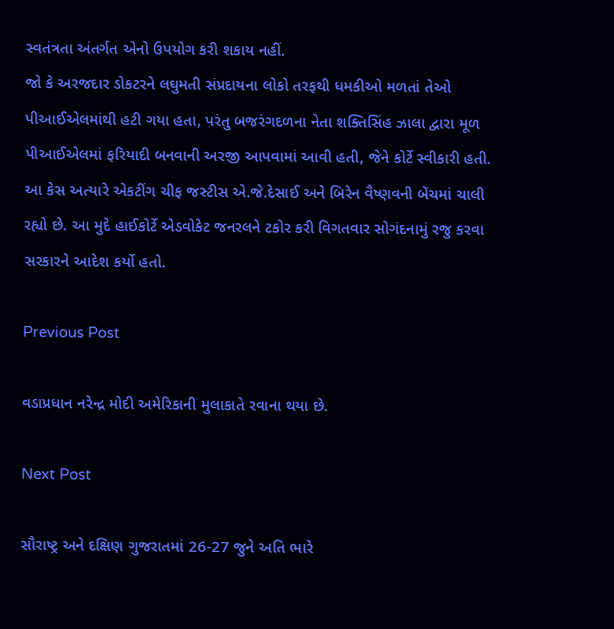સ્વતંત્રતા અંતર્ગત એનો ઉપયોગ કરી શકાય નહીં.
જો કે અરજદાર ડોકટરને લઘુમતી સંપ્રદાયના લોકો તરફથી ધમકીઓ મળતાં તેઓ પીઆઈએલમાંથી હટી ગયા હતા, પરંતુ બજરંગદળના નેતા શક્તિસિંહ ઝાલા દ્વારા મૂળ પીઆઈએલમાં ફરિયાદી બનવાની અરજી આપવામાં આવી હતી, જેને કોર્ટે સ્વીકારી હતી. આ કેસ અત્યારે એકટીંગ ચીફ જસ્ટીસ એ.જે.દેસાઈ અને બિરેન વૈષ્ણવની બેંચમાં ચાલી રહ્યો છે. આ મુદે હાઈકોર્ટે એડવોકેટ જનરલને ટકોર કરી વિગતવાર સોગંદનામું રજુ કરવા સરકારને આદેશ કર્યો હતો.

Previous Post

વડાપ્રધાન નરેન્દ્ર મોદી અમેરિકાની મુલાકાતે રવાના થયા છે.

Next Post

સૌરાષ્ટ્ર અને દક્ષિણ ગુજરાતમાં 26-27 જુને અતિ ભારે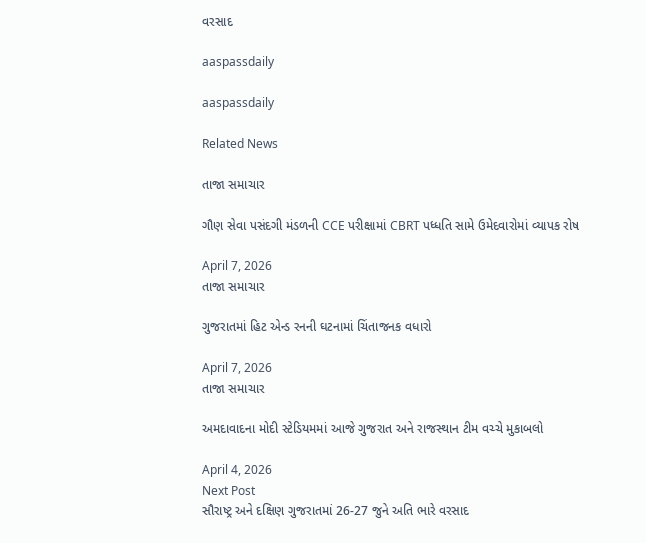વરસાદ

aaspassdaily

aaspassdaily

Related News

તાજા સમાચાર

ગૌણ સેવા પસંદગી મંડળની CCE પરીક્ષામાં CBRT પધ્ધતિ સામે ઉમેદવારોમાં વ્યાપક રોષ

April 7, 2026
તાજા સમાચાર

ગુજરાતમાં હિટ એન્ડ રનની ઘટનામાં ચિંતાજનક વધારો

April 7, 2026
તાજા સમાચાર

અમદાવાદના મોદી સ્ટેડિયમમાં આજે ગુજરાત અને રાજસ્થાન ટીમ વચ્ચે મુકાબલો

April 4, 2026
Next Post
સૌરાષ્ટ્ર અને દક્ષિણ ગુજરાતમાં 26-27 જુને અતિ ભારે વરસાદ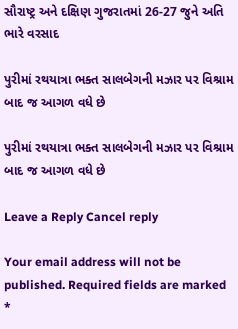સૌરાષ્ટ્ર અને દક્ષિણ ગુજરાતમાં 26-27 જુને અતિ ભારે વરસાદ

પુરીમાં રથયાત્રા ભક્ત સાલબેગની મઝાર પર વિશ્રામ બાદ જ આગળ વધે છે

પુરીમાં રથયાત્રા ભક્ત સાલબેગની મઝાર પર વિશ્રામ બાદ જ આગળ વધે છે

Leave a Reply Cancel reply

Your email address will not be published. Required fields are marked *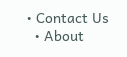• Contact Us
  • About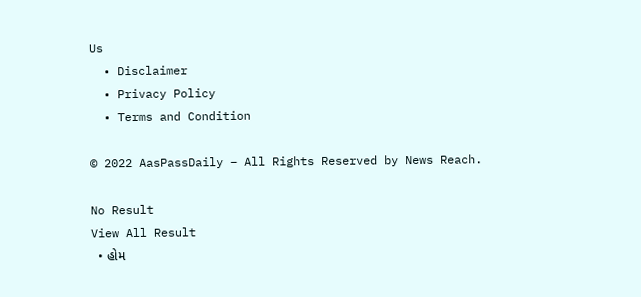Us
  • Disclaimer
  • Privacy Policy
  • Terms and Condition

© 2022 AasPassDaily – All Rights Reserved by News Reach.

No Result
View All Result
  • હોમ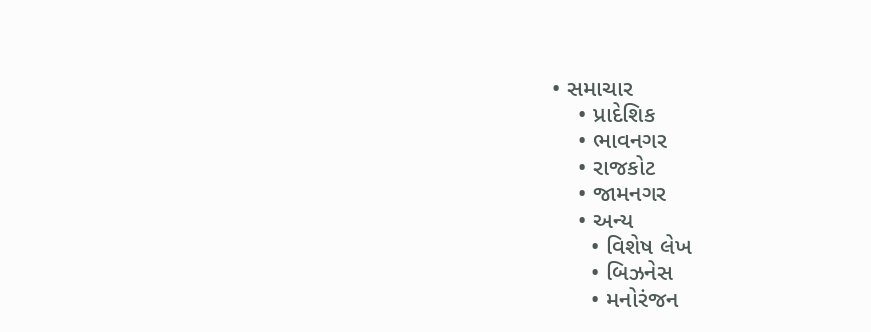• સમાચાર
    • પ્રાદેશિક
    • ભાવનગર
    • રાજકોટ
    • જામનગર
    • અન્ય
      • વિશેષ લેખ
      • બિઝનેસ
      • મનોરંજન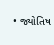• જ્યોતિષ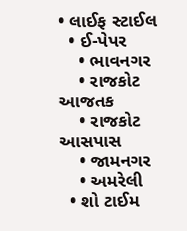• લાઈફ સ્ટાઈલ
  • ઈ-પેપર
    • ભાવનગર
    • રાજકોટ આજતક
    • રાજકોટ આસપાસ
    • જામનગર
    • અમરેલી
  • શો ટાઈમ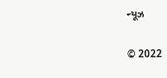ન્યૂઝ

© 2022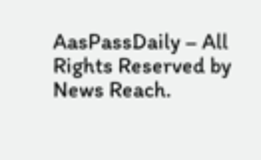AasPassDaily – All Rights Reserved by News Reach.